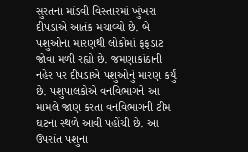સુરતના માંડવી વિસ્તારમાં ખુંખરા દીપડાએ આતંક મચાવ્યો છે. બે પશુઓના મારણથી લોકોમાં ફફડાટ જોવા મળી રહ્યો છે. જમણાકાંઠાની નહેર પર દીપડાએ પશુઓનું મારણ કર્યું છે. પશુપાલકોએ વનવિભાગને આ મામલે જાણ કરતા વનવિભાગની ટીમ ઘટના સ્થળે આવી પહોંચી છે. આ ઉપરાંત પશુના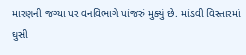મારણની જગ્યા પર વનવિભાગે પાંજરું મુક્યું છે. માંડવી વિસ્તારમાં ઘુસી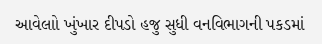આવેલાો ખુંખાર દીપડો હજુ સુધી વનવિભાગની પકડમાં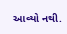આવ્યો નથી.